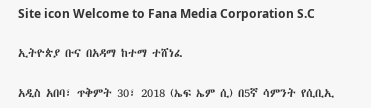Site icon Welcome to Fana Media Corporation S.C

ኢትዮጵያ ቡና በአዳማ ከተማ ተሸነፈ

አዲስ አበባ፣ ጥቅምት 30፣ 2018 (ኤፍ ኤም ሲ) በ5ኛ ሳምንት የሲቢኢ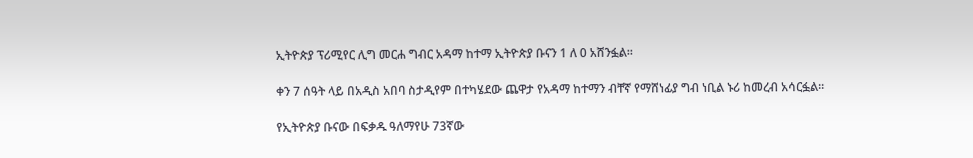ኢትዮጵያ ፕሪሚየር ሊግ መርሐ ግብር አዳማ ከተማ ኢትዮጵያ ቡናን 1 ለ 0 አሸንፏል፡፡

ቀን 7 ሰዓት ላይ በአዲስ አበባ ስታዲየም በተካሄደው ጨዋታ የአዳማ ከተማን ብቸኛ የማሸነፊያ ግብ ነቢል ኑሪ ከመረብ አሳርፏል፡፡

የኢትዮጵያ ቡናው በፍቃዱ ዓለማየሁ 73ኛው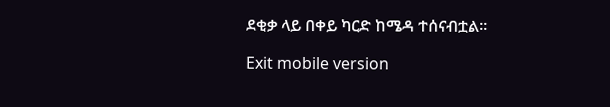ደቂቃ ላይ በቀይ ካርድ ከሜዳ ተሰናብቷል፡፡

Exit mobile version